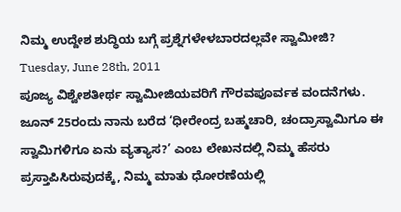ನಿಮ್ಮ ಉದ್ದೇಶ ಶುದ್ಧಿಯ ಬಗ್ಗೆ ಪ್ರಶ್ನೆಗಳೇಳಬಾರದಲ್ಲವೇ ಸ್ವಾಮೀಜಿ?
Tuesday, June 28th, 2011
ಪೂಜ್ಯ ವಿಶ್ವೇಶತೀರ್ಥ ಸ್ವಾಮೀಜಿಯವರಿಗೆ ಗೌರವಪೂರ್ವಕ ವಂದನೆಗಳು. ಜೂನ್ 25ರಂದು ನಾನು ಬರೆದ ‘ಧೀರೇಂದ್ರ ಬಹ್ಮಚಾರಿ, ಚಂದ್ರಾಸ್ವಾಮಿಗೂ ಈ ಸ್ವಾಮಿಗಳಿಗೂ ಏನು ವ್ಯತ್ಯಾಸ?’ ಎಂಬ ಲೇಖನದಲ್ಲಿ ನಿಮ್ಮ ಹೆಸರು ಪ್ರಸ್ತಾಪಿಸಿರುವುದಕ್ಕೆ, ನಿಮ್ಮ ಮಾತು ಧೋರಣೆಯಲ್ಲಿ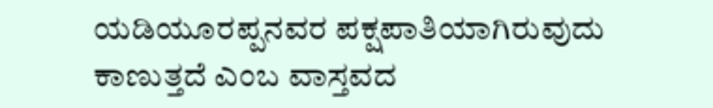ಯಡಿಯೂರಪ್ಪನವರ ಪಕ್ಷಪಾತಿಯಾಗಿರುವುದು ಕಾಣುತ್ತದೆ ಎಂಬ ವಾಸ್ತವದ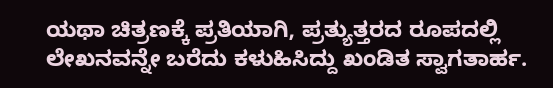ಯಥಾ ಚಿತ್ರಣಕ್ಕೆ ಪ್ರತಿಯಾಗಿ, ಪ್ರತ್ಯುತ್ತರದ ರೂಪದಲ್ಲಿ ಲೇಖನವನ್ನೇ ಬರೆದು ಕಳುಹಿಸಿದ್ದು ಖಂಡಿತ ಸ್ವಾಗತಾರ್ಹ.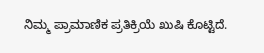ನಿಮ್ಮ ಪ್ರಾಮಾಣಿಕ ಪ್ರತಿಕ್ರಿಯೆ ಖುಷಿ ಕೊಟ್ಟಿದೆ.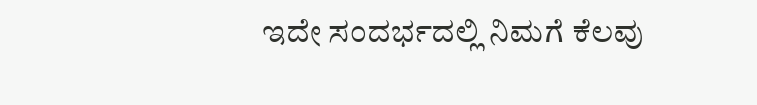ಇದೇ ಸಂದರ್ಭದಲ್ಲಿ ನಿಮಗೆ ಕೆಲವು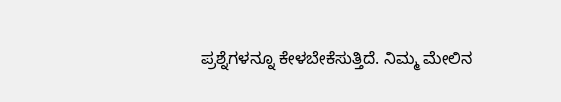ಪ್ರಶ್ನೆಗಳನ್ನೂ ಕೇಳಬೇಕೆಸುತ್ತಿದೆ. ನಿಮ್ಮ ಮೇಲಿನ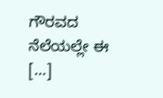ಗೌರವದ ನೆಲೆಯಲ್ಲೇ ಈ [...]